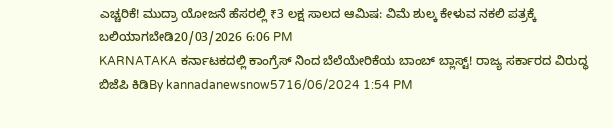ಎಚ್ಚರಿಕೆ! ಮುದ್ರಾ ಯೋಜನೆ ಹೆಸರಲ್ಲಿ ₹3 ಲಕ್ಷ ಸಾಲದ ಆಮಿಷ: ವಿಮೆ ಶುಲ್ಕ ಕೇಳುವ ನಕಲಿ ಪತ್ರಕ್ಕೆ ಬಲಿಯಾಗಬೇಡಿ20/03/2026 6:06 PM
KARNATAKA ಕರ್ನಾಟಕದಲ್ಲಿ ಕಾಂಗ್ರೆಸ್ ನಿಂದ ಬೆಲೆಯೇರಿಕೆಯ ಬಾಂಬ್ ಬ್ಲಾಸ್ಟ್! ರಾಜ್ಯ ಸರ್ಕಾರದ ವಿರುದ್ಧ ಬಿಜೆಪಿ ಕಿಡಿBy kannadanewsnow5716/06/2024 1:54 PM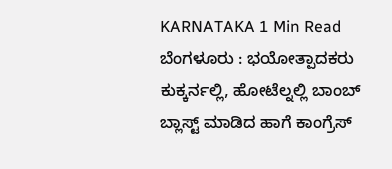KARNATAKA 1 Min Read ಬೆಂಗಳೂರು : ಭಯೋತ್ಪಾದಕರು ಕುಕ್ಕರ್ನಲ್ಲಿ, ಹೋಟೆಲ್ನಲ್ಲಿ ಬಾಂಬ್ ಬ್ಲಾಸ್ಟ್ ಮಾಡಿದ ಹಾಗೆ ಕಾಂಗ್ರೆಸ್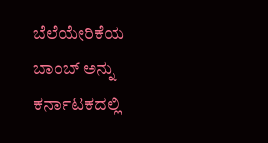ಬೆಲೆಯೇರಿಕೆಯ ಬಾಂಬ್ ಅನ್ನು ಕರ್ನಾಟಕದಲ್ಲಿ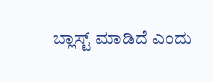ಬ್ಲಾಸ್ಟ್ ಮಾಡಿದೆ ಎಂದು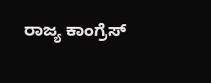ರಾಜ್ಯ ಕಾಂಗ್ರೆಸ್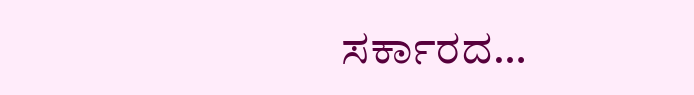ಸರ್ಕಾರದ…